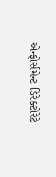એન્ફોર્સમેન્ટ ડિરેક્ટોરેટે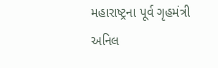મહારાષ્ટ્રના પૂર્વ ગૃહમંત્રી અનિલ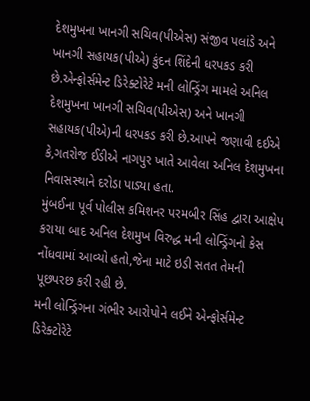દેશમુખના ખાનગી સચિવ(પીએસ) સંજીવ પલાંડે અને ખાનગી સહાયક(પીએ) કુંદન શિંદેની ધરપકડ કરી છે.એન્ફોર્સમેન્ટ ડિરેક્ટોરેટે મની લોન્ડ્રિંગ મામલે અનિલ દેશમુખના ખાનગી સચિવ(પીએસ) અને ખાનગી સહાયક(પીએ)ની ધરપકડ કરી છે.આપને જણાવી દઈએ કે,ગતરોજ ઈડીએ નાગપુર ખાતે આવેલા અનિલ દેશમુખના નિવાસસ્થાને દરોડા પાડ્યા હતા.
મુંબઈના પૂર્વ પોલીસ કમિશનર પરમબીર સિંહ દ્વારા આક્ષેપ કરાયા બાદ અનિલ દેશમુખ વિરુદ્ધ મની લોન્ડ્રિંગનો કેસ નોંધવામાં આવ્યો હતો,જેના માટે ઇડી સતત તેમની પૂછપરછ કરી રહી છે.
મની લોન્ડ્રિંગના ગંભીર આરોપોને લઈને એન્ફોર્સમેન્ટ ડિરેક્ટોરેટે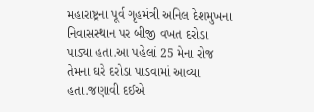મહારાષ્ટ્રના પૂર્વ ગૃહમંત્રી અનિલ દેશમુખના નિવાસસ્થાન પર બીજી વખત દરોડા પાડ્યા હતા.આ પહેલાં 25 મેના રોજ તેમના ઘરે દરોડા પાડવામાં આવ્યા હતા.જણાવી દઈએ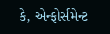કે, એન્ફોર્સમેન્ટ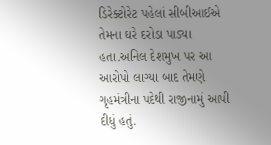ડિરેક્ટોરેટ પહેલાં સીબીઆઈએ તેમના ઘરે દરોડા પાડ્યા હતા.અનિલ દેશમુખ પર આ આરોપો લાગ્યા બાદ તેમણે ગૃહમંત્રીના પદેથી રાજીનામું આપી દીધું હતું.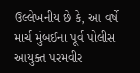ઉલ્લેખનીય છે કે, આ વર્ષે માર્ચ મુંબઈના પૂર્વ પોલીસ આયુક્ત પરમવીર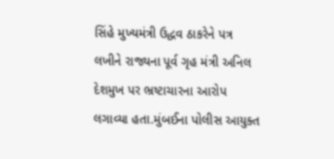સિંહે મુખ્યમંત્રી ઉદ્ધવ ઠાકરેને પત્ર લખીને રાજ્યના પૂર્વ ગૃહ મંત્રી અનિલ દેશમુખ પર ભ્રષ્ટાચારના આરોપ લગાવ્યા હતા.મુંબઈના પોલીસ આયુક્ત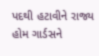પદથી હટાવીને રાજ્ય હોમ ગાર્ડસને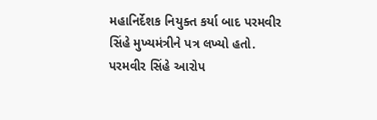મહાનિર્દેશક નિયુક્ત કર્યા બાદ પરમવીર સિંહે મુખ્યમંત્રીને પત્ર લખ્યો હતો.
પરમવીર સિંહે આરોપ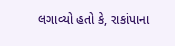લગાવ્યો હતો કે, રાકાંપાના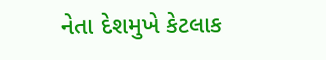નેતા દેશમુખે કેટલાક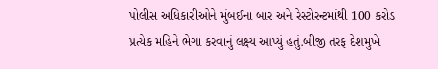પોલીસ અધિકારીઓને મુંબઈના બાર અને રેસ્ટોરન્ટમાંથી 100 કરોડ પ્રત્યેક મહિને ભેગા કરવાનું લક્ષ્ય આપ્યું હતું.બીજી તરફ દેશમુખે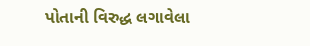પોતાની વિરુદ્ધ લગાવેલા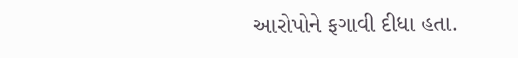આરોપોને ફગાવી દીધા હતા.